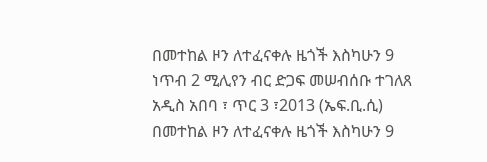በመተከል ዞን ለተፈናቀሉ ዜጎች እስካሁን 9 ነጥብ 2 ሚሊየን ብር ድጋፍ መሠብሰቡ ተገለጸ
አዲስ አበባ ፣ ጥር 3 ፣2013 (ኤፍ.ቢ.ሲ) በመተከል ዞን ለተፈናቀሉ ዜጎች እስካሁን 9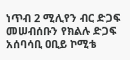ነጥብ 2 ሚሊየን ብር ድጋፍ መሠብሰቡን የክልሉ ድጋፍ አሰባሳቢ ዐቢይ ኮሚቴ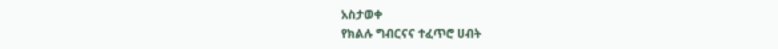አስታወቀ
የክልሉ ግብርናና ተፈጥሮ ሀብት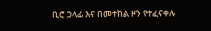ቢሮ ኃላፊ እና በመተከል ዞን የተፈናቀሉ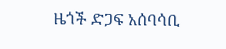ዜጎች ድጋፍ አሰባሳቢ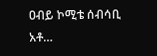ዐብይ ኮሚቴ ሰብሳቢ አቶ…